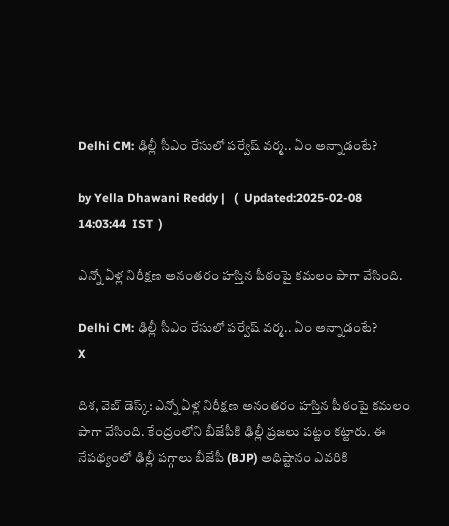Delhi CM: ఢిల్లీ సీఎం రేసులో పర్వేష్ వర్మ.. ఏం అన్నాడంటే?

by Yella Dhawani Reddy |   (  Updated:2025-02-08 14:03:44  IST  )

ఎన్నో ఏళ్ల నిరీక్షణ అనంతరం హస్తిన పీఠంపై కమలం పాగా వేసింది.

Delhi CM: ఢిల్లీ సీఎం రేసులో పర్వేష్ వర్మ.. ఏం అన్నాడంటే?
X

దిశ, వెబ్ డెస్క్: ఎన్నో ఏళ్ల నిరీక్షణ అనంతరం హస్తిన పీఠంపై కమలం పాగా వేసింది. కేంద్రంలోని బీజేపీకి ఢిల్లీ ప్రజలు పట్టం కట్టారు. ఈ నేపథ్యంలో ఢిల్లీ పగ్గాలు బీజేపీ (BJP) అధిష్టానం ఎవరికి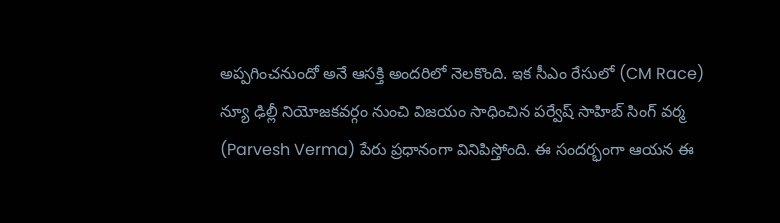అప్పగించనుందో అనే ఆసక్తి అందరిలో నెలకొంది. ఇక సీఎం రేసులో (CM Race) న్యూ ఢిల్లీ నియోజకవర్గం నుంచి విజయం సాధించిన పర్వేష్ సాహిబ్ సింగ్ వర్మ (Parvesh Verma) పేరు ప్రధానంగా వినిపిస్తోంది. ఈ సందర్భంగా ఆయన ఈ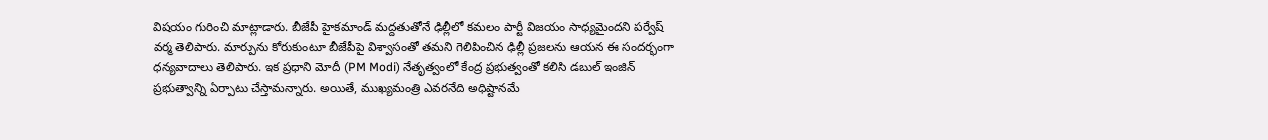విషయం గురించి మాట్లాడారు. బీజేపీ హైకమాండ్ మద్దతుతోనే ఢిల్లీలో కమలం పార్టీ విజయం సాధ్యమైందని పర్వేష్ వర్మ తెలిపారు. మార్పును కోరుకుంటూ బీజేపీపై విశ్వాసంతో తమని గెలిపించిన ఢిల్లీ ప్రజలను ఆయన ఈ సందర్భంగా ధన్యవాదాలు తెలిపారు. ఇక ప్రధాని మోదీ (PM Modi) నేతృత్వంలో కేంద్ర ప్రభుత్వంతో కలిసి డబుల్‌ ఇంజిన్‌ ప్రభుత్వాన్ని ఏర్పాటు చేస్తామన్నారు. అయితే, ముఖ్యమంత్రి ఎవరనేది అధిష్టానమే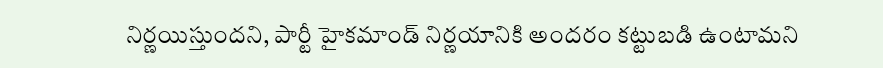నిర్ణయిస్తుందని, పార్టీ హైకమాండ్ నిర్ణయానికి అందరం కట్టుబడి ఉంటామని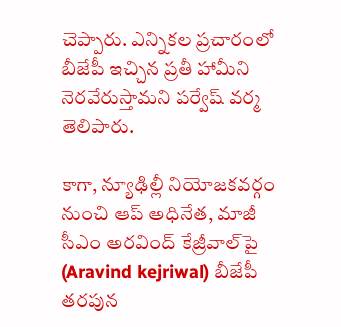చెప్పారు. ఎన్నికల ప్రచారంలో బీజేపీ ఇచ్చిన ప్రతీ హామీని నెరవేరుస్తామని పర్వేష్ వర్మ తెలిపారు.

కాగా, న్యూఢిల్లీ నియోజకవర్గం నుంచి ఆప్ అధినేత, మాజీ సీఎం అరవింద్ కేజ్రీవాల్‌పై (Aravind kejriwal) బీజేపీ తరపున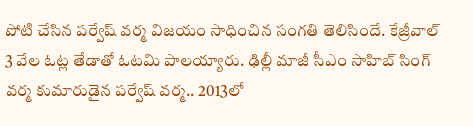పోటి చేసిన పర్వేష్ వర్మ విజయం సాధించిన సంగతి తెలిసిందే. కేజ్రీవాల్‌ 3 వేల ఓట్ల తేడాతో ఓటమి పాలయ్యారు. ఢిల్లీ మాజీ సీఎం సాహిబ్‌ సింగ్ వర్మ కుమారుడైన పర్వేష్ వర్మ.. 2013లో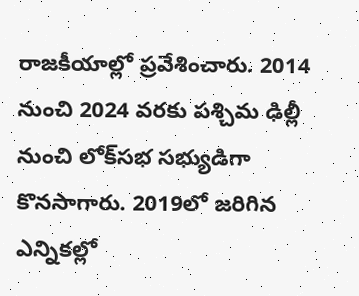రాజకీయాల్లో ప్రవేశించారు. 2014 నుంచి 2024 వరకు పశ్చిమ ఢిల్లీ నుంచి లోక్‌సభ సభ్యుడిగా కొనసాగారు. 2019లో జరిగిన ఎన్నికల్లో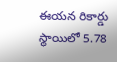ఈయన రికార్డు స్థాయిలో 5.78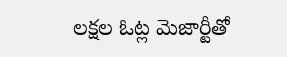లక్షల ఓట్ల మెజార్టీతో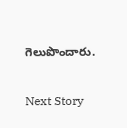గెలుపొందారు.

Next Story